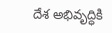దేశ అభివృద్ధికి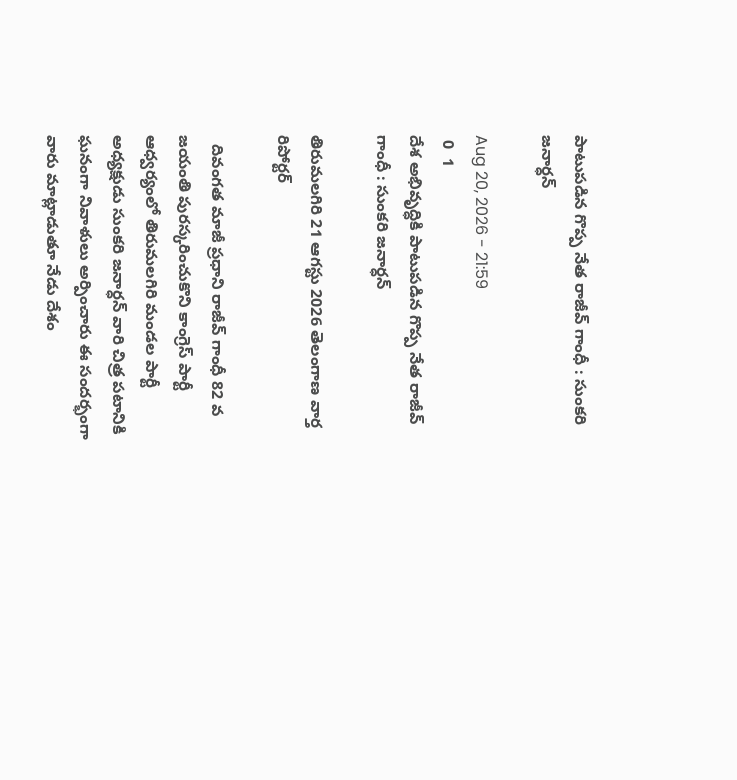పాటుపడిన గొప్ప నేత రాజీవ్ గాంధీ : సుంకరి జనార్ధన్

Aug 20, 2026 - 21:59
 0  1
దేశ అభివృద్ధికి పాటుపడిన గొప్ప నేత రాజీవ్ గాంధీ : సుంకరి జనార్ధన్

తిరుమలగిరి 21 ఆగస్టు 2026 తెలంగాణ వార్త రిపోర్టర్

  దివంగత మాజీ ప్రధాని రాజీవ్ గాంధీ 82 వ జయంతి పురస్కరించుకొని కాంగ్రెస్ పార్టీ ఆధ్వర్యంలో తిరుమలగిరి మండల పార్టీ అధ్యక్షుడు సుంకరి జనార్ధన్ వారి చిత్ర పటానికి ఘనంగా నివాళులు అర్పించారు ఈ సందర్భంగా వారు మాట్లాడుతూ నేడు దేశం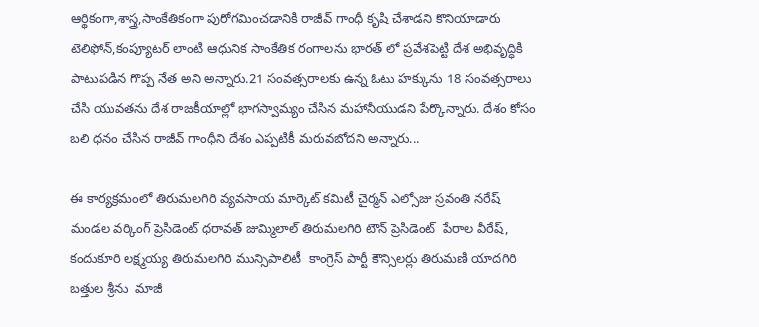ఆర్థికంగా,శాస్త్ర,సాంకేతికంగా పురోగమించడానికి రాజీవ్ గాంధీ కృషి చేశాడని కొనియాడారు టెలిఫోన్,కంప్యూటర్ లాంటి ఆధునిక సాంకేతిక రంగాలను భారత్ లో ప్రవేశపెట్టి దేశ అభివృద్ధికి పాటుపడిన గొప్ప నేత అని అన్నారు.21 సంవత్సరాలకు ఉన్న ఓటు హక్కును 18 సంవత్సరాలు చేసి యువతను దేశ రాజకీయాల్లో భాగస్వామ్యం చేసిన మహానీయుడని పేర్కొన్నారు. దేశం కోసం బలి ధనం చేసిన రాజీవ్ గాంధీని దేశం ఎప్పటికీ మరువబోదని అన్నారు...

ఈ కార్యక్రమంలో తిరుమలగిరి వ్యవసాయ మార్కెట్ కమిటీ చైర్మన్ ఎల్సోజు స్రవంతి నరేష్ మండల వర్కింగ్ ప్రెసిడెంట్ ధరావత్ జుమ్మిలాల్ తిరుమలగిరి టౌన్ ప్రెసిడెంట్  పేరాల వీరేష్, కందుకూరి లక్ష్మయ్య తిరుమలగిరి మున్సిపాలిటీ  కాంగ్రెస్ పార్టీ కౌన్సిలర్లు తిరుమణి యాదగిరి బత్తుల శ్రీను  మాజీ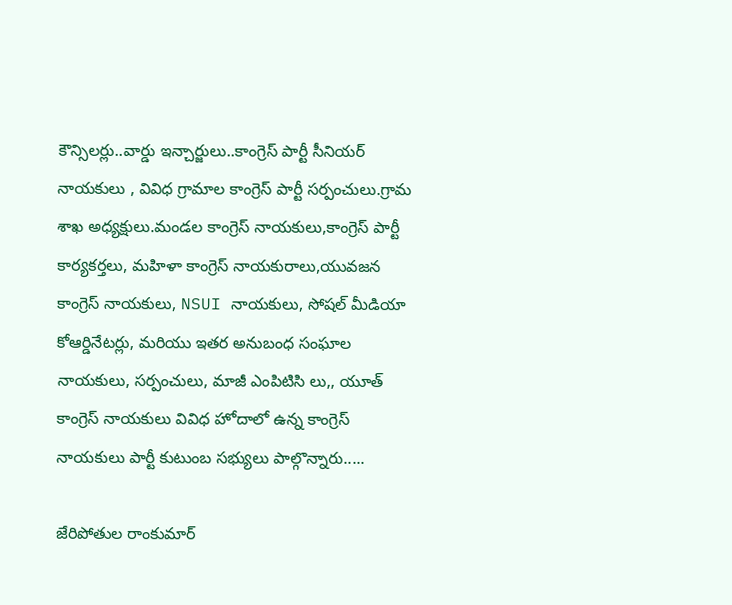కౌన్సిలర్లు..వార్డు ఇన్చార్జులు..కాంగ్రెస్ పార్టీ సీనియర్ నాయకులు , వివిధ గ్రామాల కాంగ్రెస్ పార్టీ సర్పంచులు.గ్రామ శాఖ అధ్యక్షులు.మండల కాంగ్రెస్ నాయకులు,కాంగ్రెస్ పార్టీ కార్యకర్తలు, మహిళా కాంగ్రెస్ నాయకురాలు,యువజన కాంగ్రెస్ నాయకులు, NSUI నాయకులు, సోషల్ మీడియా కోఆర్డినేటర్లు, మరియు ఇతర అనుబంధ సంఘాల నాయకులు, సర్పంచులు, మాజీ ఎంపిటిసి లు,, యూత్ కాంగ్రెస్ నాయకులు వివిధ హోదాలో ఉన్న కాంగ్రెస్ నాయకులు పార్టీ కుటుంబ సభ్యులు పాల్గొన్నారు.....

జేరిపోతుల రాంకుమార్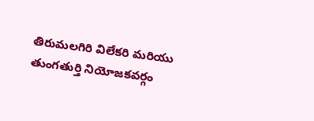తిరుమలగిరి విలేకరి మరియు తుంగతుర్తి నియోజకవర్గం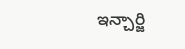ఇన్చార్జి